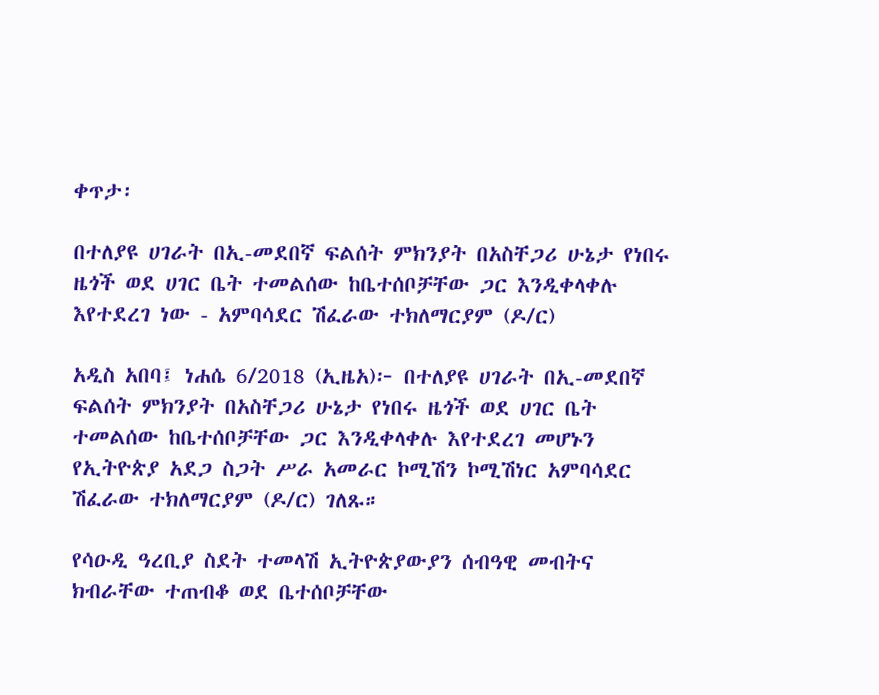ቀጥታ፡

በተለያዩ ሀገራት በኢ-መደበኛ ፍልሰት ምክንያት በአስቸጋሪ ሁኔታ የነበሩ ዜጎች ወደ ሀገር ቤት ተመልሰው ከቤተሰቦቻቸው ጋር እንዲቀላቀሉ እየተደረገ ነው - አምባሳደር ሽፈራው ተክለማርያም (ዶ/ር)

አዲስ አበባ፤ ነሐሴ 6/2018 (ኢዜአ)፦ በተለያዩ ሀገራት በኢ-መደበኛ ፍልሰት ምክንያት በአስቸጋሪ ሁኔታ የነበሩ ዜጎች ወደ ሀገር ቤት ተመልሰው ከቤተሰቦቻቸው ጋር እንዲቀላቀሉ እየተደረገ መሆኑን የኢትዮጵያ አደጋ ስጋት ሥራ አመራር ኮሚሽን ኮሚሽነር አምባሳደር ሽፈራው ተክለማርያም (ዶ/ር) ገለጹ።

የሳዑዲ ዓረቢያ ስደት ተመላሽ ኢትዮጵያውያን ሰብዓዊ መብትና ክብራቸው ተጠብቆ ወደ ቤተሰቦቻቸው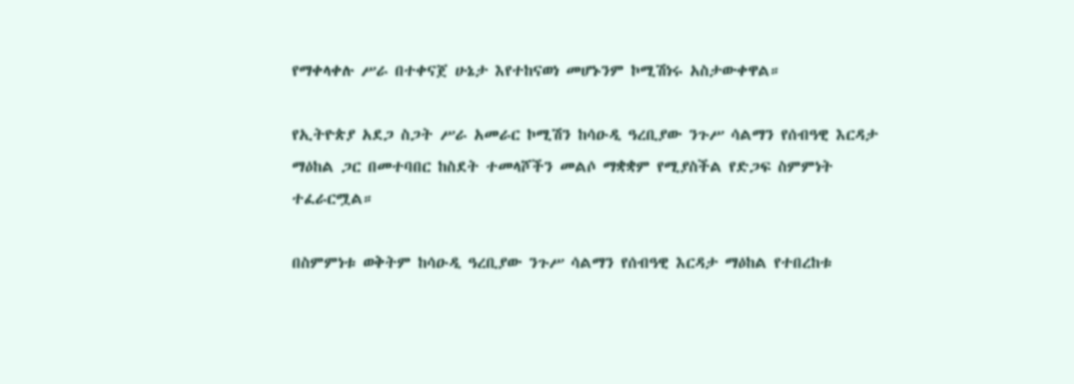የማቀላቀሉ ሥራ በተቀናጀ ሁኔታ እየተከናወነ መሆኑንም ኮሚሽነሩ አስታውቀዋል።

የኢትዮጵያ አደጋ ስጋት ሥራ አመራር ኮሚሽን ከሳዑዲ ዓረቢያው ንጉሥ ሳልማን የሰብዓዊ እርዳታ ማዕከል ጋር በመተባበር ከስደት ተመላሾችን መልሶ ማቋቋም የሚያስችል የድጋፍ ስምምነት ተፈራርሟል።

በስምምነቱ ወቅትም ከሳዑዲ ዓረቢያው ንጉሥ ሳልማን የሰብዓዊ እርዳታ ማዕከል የተበረከቱ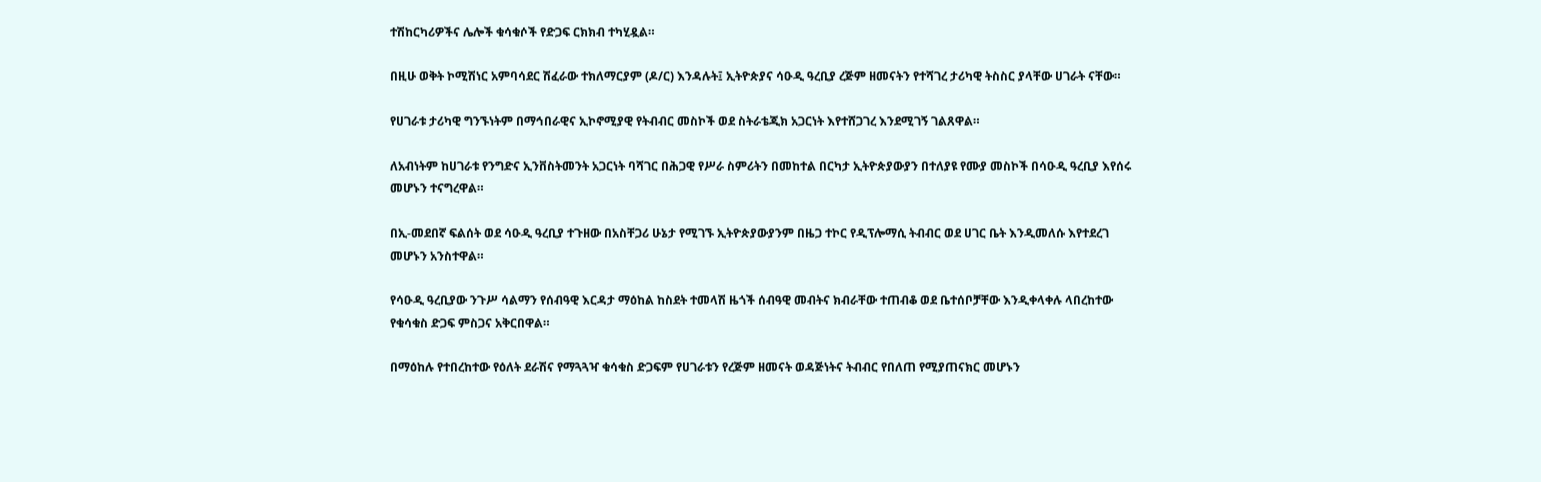ተሽከርካሪዎችና ሌሎች ቁሳቁሶች የድጋፍ ርክክብ ተካሂዷል።

በዚሁ ወቅት ኮሚሽነር አምባሳደር ሽፈራው ተክለማርያም (ዶ/ር) እንዳሉት፤ ኢትዮጵያና ሳዑዲ ዓረቢያ ረጅም ዘመናትን የተሻገረ ታሪካዊ ትስስር ያላቸው ሀገራት ናቸው።

የሀገራቱ ታሪካዊ ግንኙነትም በማኅበራዊና ኢኮኖሚያዊ የትብብር መስኮች ወደ ስትራቴጂክ አጋርነት እየተሸጋገረ እንደሚገኝ ገልጸዋል።

ለአብነትም ከሀገራቱ የንግድና ኢንቨስትመንት አጋርነት ባሻገር በሕጋዊ የሥራ ስምሪትን በመከተል በርካታ ኢትዮጵያውያን በተለያዩ የሙያ መስኮች በሳዑዲ ዓረቢያ እየሰሩ መሆኑን ተናግረዋል።

በኢ-መደበኛ ፍልሰት ወደ ሳዑዲ ዓረቢያ ተጉዘው በአስቸጋሪ ሁኔታ የሚገኙ ኢትዮጵያውያንም በዜጋ ተኮር የዲፕሎማሲ ትብብር ወደ ሀገር ቤት እንዲመለሱ እየተደረገ መሆኑን አንስተዋል።

የሳዑዲ ዓረቢያው ንጉሥ ሳልማን የሰብዓዊ እርዳታ ማዕከል ከስደት ተመላሽ ዜጎች ሰብዓዊ መብትና ክብራቸው ተጠብቆ ወደ ቤተሰቦቻቸው እንዲቀላቀሉ ላበረከተው የቁሳቁስ ድጋፍ ምስጋና አቅርበዋል።

በማዕከሉ የተበረከተው የዕለት ደራሽና የማጓጓዣ ቁሳቁስ ድጋፍም የሀገራቱን የረጅም ዘመናት ወዳጅነትና ትብብር የበለጠ የሚያጠናክር መሆኑን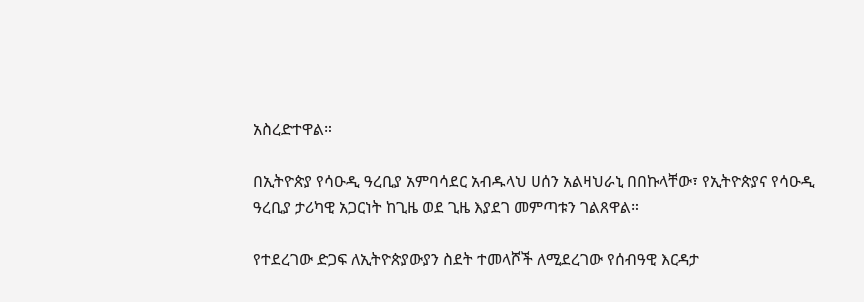አስረድተዋል።

በኢትዮጵያ የሳዑዲ ዓረቢያ አምባሳደር አብዱላህ ሀሰን አልዛህራኒ በበኩላቸው፣ የኢትዮጵያና የሳዑዲ ዓረቢያ ታሪካዊ አጋርነት ከጊዜ ወደ ጊዜ እያደገ መምጣቱን ገልጸዋል።

የተደረገው ድጋፍ ለኢትዮጵያውያን ስደት ተመላሾች ለሚደረገው የሰብዓዊ እርዳታ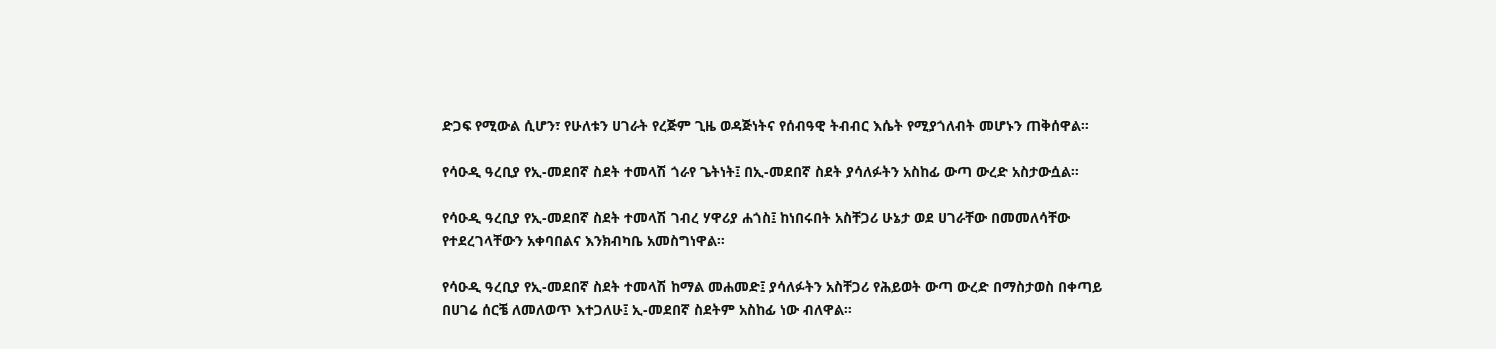ድጋፍ የሚውል ሲሆን፣ የሁለቱን ሀገራት የረጅም ጊዜ ወዳጅነትና የሰብዓዊ ትብብር እሴት የሚያጎለብት መሆኑን ጠቅሰዋል።

የሳዑዲ ዓረቢያ የኢ-መደበኛ ስደት ተመላሽ ጎራየ ጌትነት፤ በኢ-መደበኛ ስደት ያሳለፉትን አስከፊ ውጣ ውረድ አስታውሷል።

የሳዑዲ ዓረቢያ የኢ-መደበኛ ስደት ተመላሽ ገብረ ሃዋሪያ ሐጎስ፤ ከነበሩበት አስቸጋሪ ሁኔታ ወደ ሀገራቸው በመመለሳቸው የተደረገላቸውን አቀባበልና እንክብካቤ አመስግነዋል።

የሳዑዲ ዓረቢያ የኢ-መደበኛ ስደት ተመላሽ ከማል መሐመድ፤ ያሳለፉትን አስቸጋሪ የሕይወት ውጣ ውረድ በማስታወስ በቀጣይ በሀገሬ ሰርቼ ለመለወጥ እተጋለሁ፤ ኢ-መደበኛ ስደትም አስከፊ ነው ብለዋል።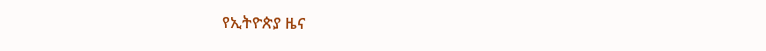የኢትዮጵያ ዜና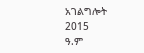አገልግሎት
2015
ዓ.ም